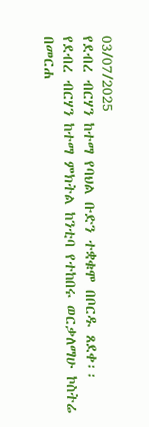03/07/2025
የደብረ ብርሃን ከተማ የባህል ቡድን ተቋቁሞ በቦርዱ ጸደቀ፡፡
የደብረ ብርሃን ከተማ ምክትል ከንቲባ የተከበሩ ወርቃለማሁ ኮስትሬ በመርሐ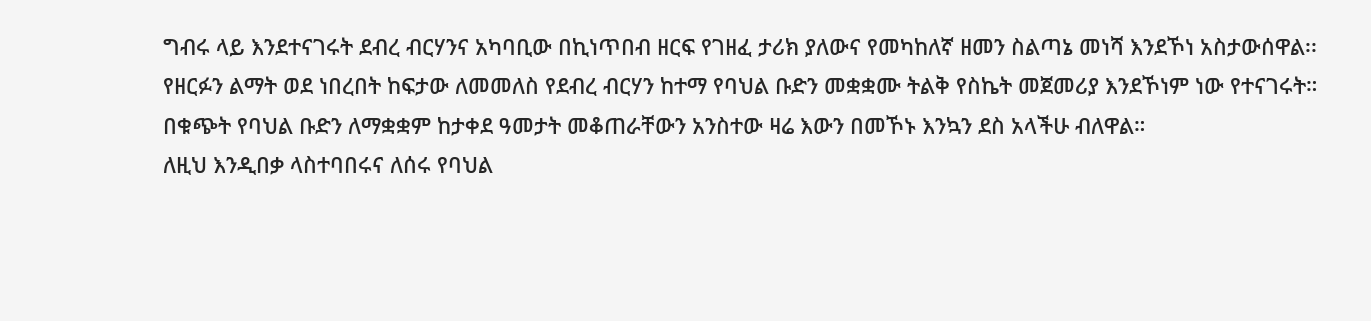ግብሩ ላይ እንደተናገሩት ደብረ ብርሃንና አካባቢው በኪነጥበብ ዘርፍ የገዘፈ ታሪክ ያለውና የመካከለኛ ዘመን ስልጣኔ መነሻ እንደኾነ አስታውሰዋል፡፡
የዘርፉን ልማት ወደ ነበረበት ከፍታው ለመመለስ የደብረ ብርሃን ከተማ የባህል ቡድን መቋቋሙ ትልቅ የስኬት መጀመሪያ እንደኾነም ነው የተናገሩት።
በቁጭት የባህል ቡድን ለማቋቋም ከታቀደ ዓመታት መቆጠራቸውን አንስተው ዛሬ እውን በመኾኑ እንኳን ደስ አላችሁ ብለዋል።
ለዚህ እንዲበቃ ላስተባበሩና ለሰሩ የባህል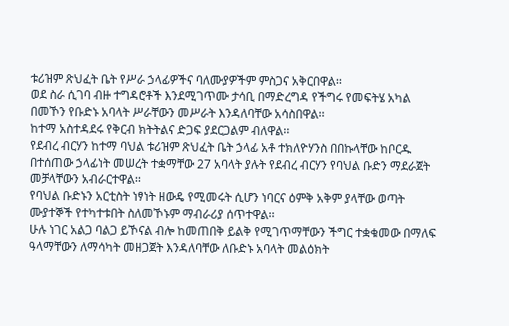ቱሪዝም ጽህፈት ቤት የሥራ ኃላፊዎችና ባለሙያዎችም ምስጋና አቅርበዋል፡፡
ወደ ስራ ሲገባ ብዙ ተግዳሮቶች እንደሚገጥሙ ታሳቢ በማድረግዳ የችግሩ የመፍትሄ አካል በመኾን የቡድኑ አባላት ሥራቸውን መሥራት እንዳለባቸው አሳስበዋል፡፡
ከተማ አስተዳደሩ የቅርብ ክትትልና ድጋፍ ያደርጋልም ብለዋል፡፡
የደብረ ብርሃን ከተማ ባህል ቱሪዝም ጽህፈት ቤት ኃላፊ አቶ ተክለዮሃንስ በበኩላቸው ከቦርዱ በተሰጠው ኃላፊነት መሠረት ተቋማቸው 27 አባላት ያሉት የደብረ ብርሃን የባህል ቡድን ማደራጀት መቻላቸውን አብራርተዋል፡፡
የባህል ቡድኑን አርቲስት ነፃነት ዘውዴ የሚመሩት ሲሆን ነባርና ዕምቅ አቅም ያላቸው ወጣት ሙያተኞች የተካተቱበት ስለመኾኑም ማብራሪያ ሰጥተዋል፡፡
ሁሉ ነገር አልጋ ባልጋ ይኾናል ብሎ ከመጠበቅ ይልቅ የሚገጥማቸውን ችግር ተቋቁመው በማለፍ ዓላማቸውን ለማሳካት መዘጋጀት እንዳለባቸው ለቡድኑ አባላት መልዕክት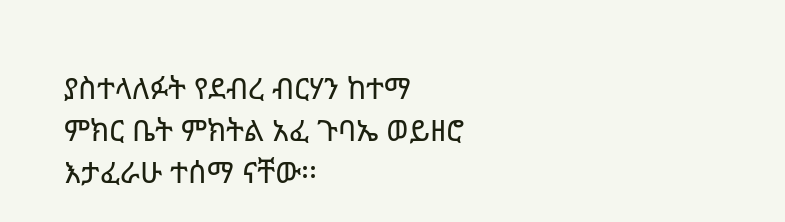ያስተላለፉት የደብረ ብርሃን ከተማ ምክር ቤት ምክትል አፈ ጉባኤ ወይዘሮ እታፈራሁ ተሰማ ናቸው፡፡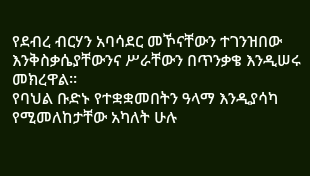የደብረ ብርሃን አባሳደር መኾናቸውን ተገንዝበው እንቅስቃሴያቸውንና ሥራቸውን በጥንቃቄ እንዲሠሩ መክረዋል።
የባህል ቡድኑ የተቋቋመበትን ዓላማ እንዲያሳካ የሚመለከታቸው አካለት ሁሉ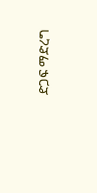ድጋፍ ማድረግ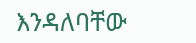እንዳለባቸው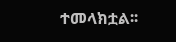ተመላክቷል፡፡